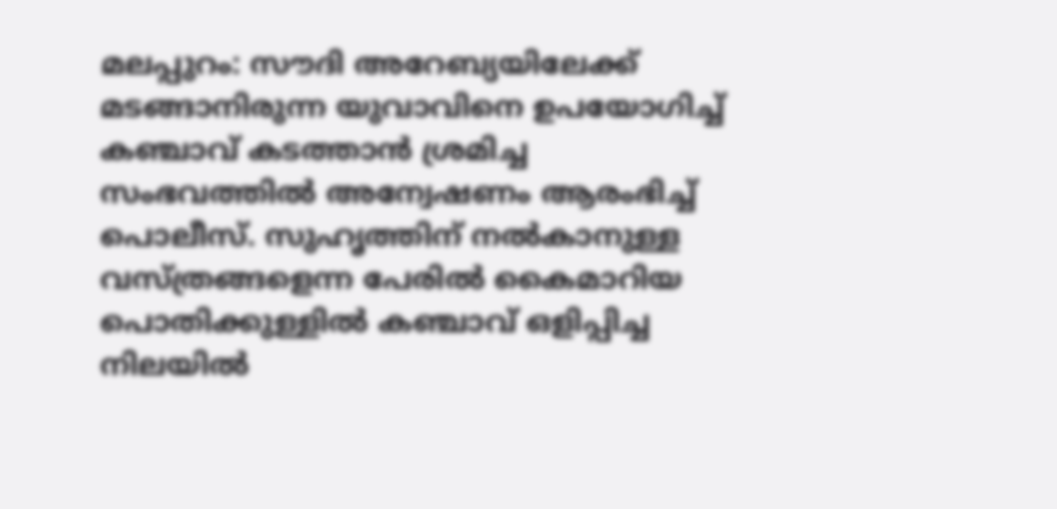മലപ്പുറം: സൗദി അറേബ്യയിലേക്ക് മടങ്ങാനിരുന്ന യുവാവിനെ ഉപയോഗിച്ച് കഞ്ചാവ് കടത്താൻ ശ്രമിച്ച സംഭവത്തിൽ അന്വേഷണം ആരംഭിച്ച് പൊലീസ്. സുഹൃത്തിന് നൽകാനുള്ള വസ്ത്രങ്ങളെന്ന പേരിൽ കൈമാറിയ പൊതിക്കുള്ളിൽ കഞ്ചാവ് ഒളിപ്പിച്ച നിലയിൽ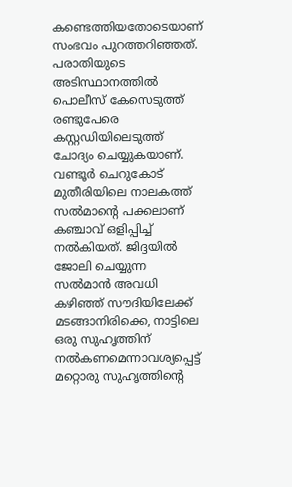കണ്ടെത്തിയതോടെയാണ് സംഭവം പുറത്തറിഞ്ഞത്. പരാതിയുടെ അടിസ്ഥാനത്തിൽ പൊലീസ് കേസെടുത്ത് രണ്ടുപേരെ കസ്റ്റഡിയിലെടുത്ത് ചോദ്യം ചെയ്യുകയാണ്.
വണ്ടൂർ ചെറുകോട് മുതീരിയിലെ നാലകത്ത് സൽമാന്റെ പക്കലാണ് കഞ്ചാവ് ഒളിപ്പിച്ച് നൽകിയത്. ജിദ്ദയിൽ ജോലി ചെയ്യുന്ന സൽമാൻ അവധി കഴിഞ്ഞ് സൗദിയിലേക്ക് മടങ്ങാനിരിക്കെ, നാട്ടിലെ ഒരു സുഹൃത്തിന് നൽകണമെന്നാവശ്യപ്പെട്ട് മറ്റൊരു സുഹൃത്തിന്റെ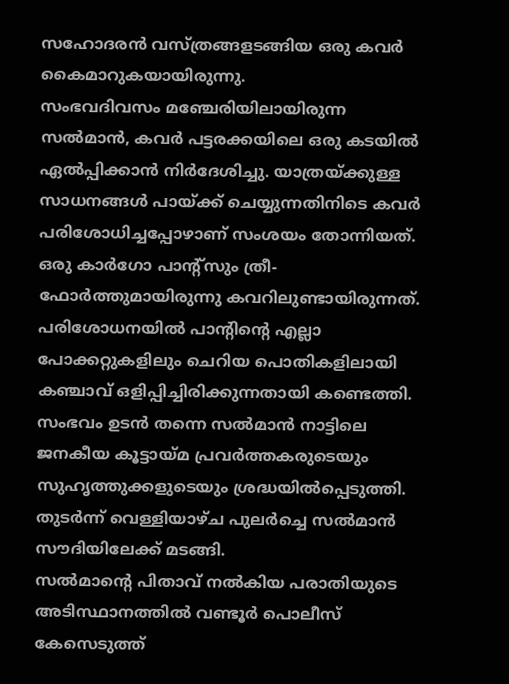സഹോദരൻ വസ്ത്രങ്ങളടങ്ങിയ ഒരു കവർ കൈമാറുകയായിരുന്നു.
സംഭവദിവസം മഞ്ചേരിയിലായിരുന്ന സൽമാൻ, കവർ പട്ടരക്കയിലെ ഒരു കടയിൽ ഏൽപ്പിക്കാൻ നിർദേശിച്ചു. യാത്രയ്ക്കുള്ള സാധനങ്ങൾ പായ്ക്ക് ചെയ്യുന്നതിനിടെ കവർ പരിശോധിച്ചപ്പോഴാണ് സംശയം തോന്നിയത്. ഒരു കാർഗോ പാന്റ്സും ത്രീ-ഫോർത്തുമായിരുന്നു കവറിലുണ്ടായിരുന്നത്. പരിശോധനയിൽ പാന്റിന്റെ എല്ലാ പോക്കറ്റുകളിലും ചെറിയ പൊതികളിലായി കഞ്ചാവ് ഒളിപ്പിച്ചിരിക്കുന്നതായി കണ്ടെത്തി.
സംഭവം ഉടൻ തന്നെ സൽമാൻ നാട്ടിലെ ജനകീയ കൂട്ടായ്മ പ്രവർത്തകരുടെയും സുഹൃത്തുക്കളുടെയും ശ്രദ്ധയിൽപ്പെടുത്തി. തുടർന്ന് വെള്ളിയാഴ്ച പുലർച്ചെ സൽമാൻ സൗദിയിലേക്ക് മടങ്ങി.
സൽമാന്റെ പിതാവ് നൽകിയ പരാതിയുടെ അടിസ്ഥാനത്തിൽ വണ്ടൂർ പൊലീസ് കേസെടുത്ത്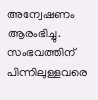അന്വേഷണം ആരംഭിച്ചു. സംഭവത്തിന് പിന്നിലുള്ളവരെ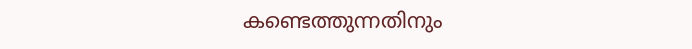കണ്ടെത്തുന്നതിനും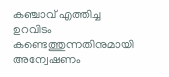കഞ്ചാവ് എത്തിച്ച ഉറവിടം കണ്ടെത്തുന്നതിനുമായി അന്വേഷണം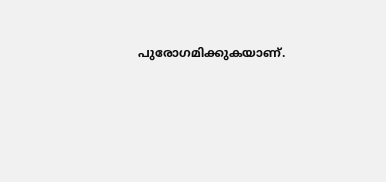പുരോഗമിക്കുകയാണ്.